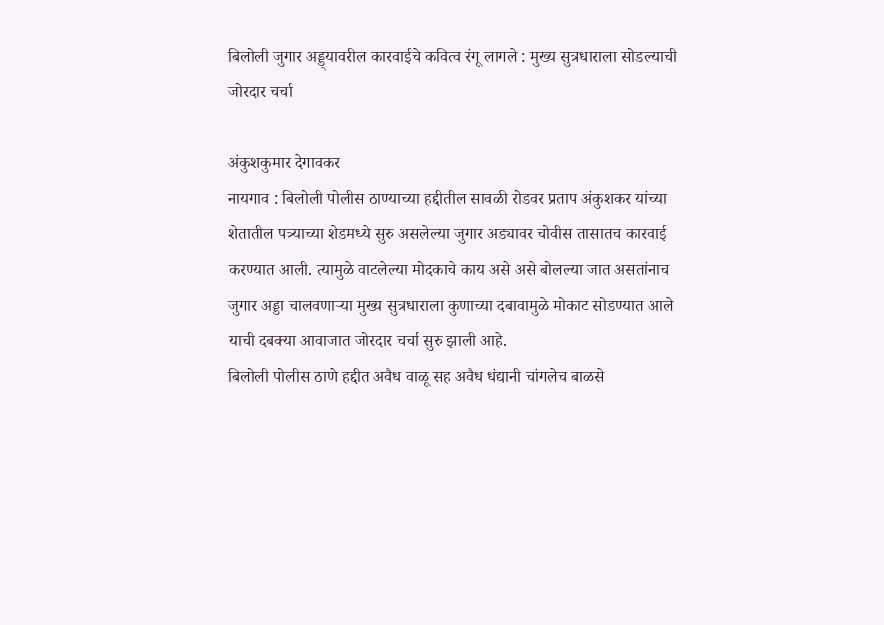बिलोली जुगार अड्ड्यावरील कारवाईचे कवित्व रंगू लागले : मुख्य सुत्रधाराला सोडल्याची जोरदार चर्चा

अंकुशकुमार देगावकर
नायगाव : बिलोली पोलीस ठाण्याच्या हद्दीतील सावळी रोडवर प्रताप अंकुशकर यांच्या शेतातील पत्र्याच्या शेडमध्ये सुरु असलेल्या जुगार अड्यावर चोवीस तासातच कारवाई करण्यात आली. त्यामुळे वाटलेल्या मोदकाचे काय असे असे बोलल्या जात असतांनाच जुगार अड्डा चालवणाऱ्या मुख्य सुत्रधाराला कुणाच्या दबावामुळे मोकाट सोडण्यात आले याची दबक्या आवाजात जोरदार चर्चा सुरु झाली आहे.
बिलोली पोलीस ठाणे हद्दीत अवैध वाळू सह अवैध धंद्यानी चांगलेच बाळसे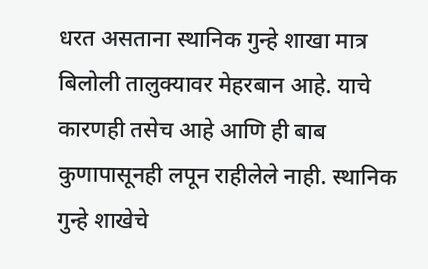धरत असताना स्थानिक गुन्हे शाखा मात्र बिलोली तालुक्यावर मेहरबान आहे. याचे कारणही तसेच आहे आणि ही बाब कुणापासूनही लपून राहीलेले नाही. स्थानिक गुन्हे शाखेचे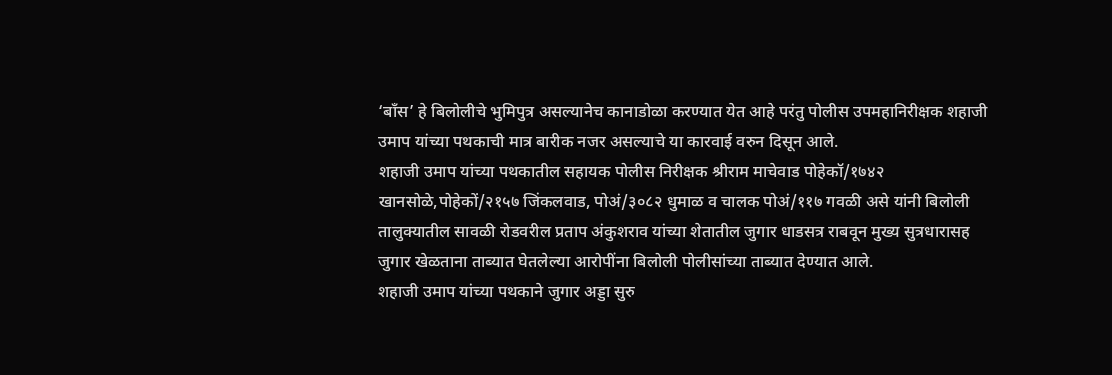‘बाँस’ हे बिलोलीचे भुमिपुत्र असल्यानेच कानाडोळा करण्यात येत आहे परंतु पोलीस उपमहानिरीक्षक शहाजी उमाप यांच्या पथकाची मात्र बारीक नजर असल्याचे या कारवाई वरुन दिसून आले.
शहाजी उमाप यांच्या पथकातील सहायक पोलीस निरीक्षक श्रीराम माचेवाड पोहेकॉ/१७४२ खानसोळे,पोहेकों/२१५७ जिंकलवाड, पोअं/३०८२ धुमाळ व चालक पोअं/११७ गवळी असे यांनी बिलोली तालुक्यातील सावळी रोडवरील प्रताप अंकुशराव यांच्या शेतातील जुगार धाडसत्र राबवून मुख्य सुत्रधारासह जुगार खेळताना ताब्यात घेतलेल्या आरोपींना बिलोली पोलीसांच्या ताब्यात देण्यात आले.
शहाजी उमाप यांच्या पथकाने जुगार अड्डा सुरु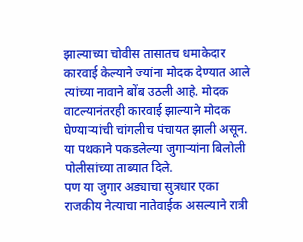झाल्याच्या चोवीस तासातच धमाकेदार कारवाई केल्याने ज्यांना मोदक देण्यात आले त्यांच्या नावाने बोंब उठली आहे. मोदक वाटल्यानंतरही कारवाई झाल्याने मोदक घेण्याऱ्यांची चांगलीच पंचायत झाली असून. या पथकाने पकडलेल्या जुगाऱ्यांना बिलोली पोलीसांच्या ताब्यात दिले.
पण या जुगार अड्याचा सुत्रधार एका राजकीय नेत्याचा नातेवाईक असल्याने रात्री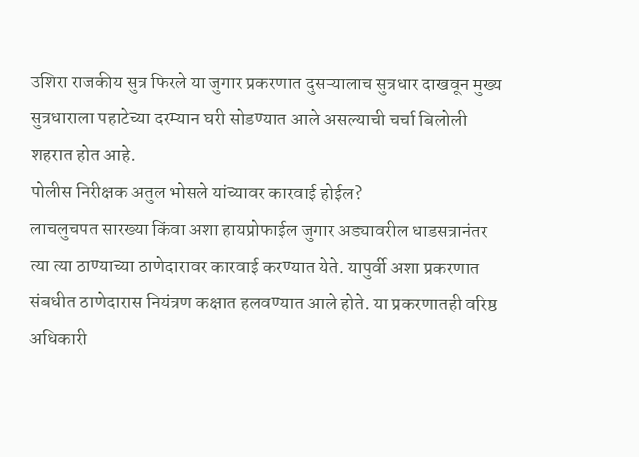उशिरा राजकीय सुत्र फिरले या जुगार प्रकरणात दुसऱ्यालाच सुत्रधार दाखवून मुख्य सुत्रधाराला पहाटेच्या दरम्यान घरी सोडण्यात आले असल्याची चर्चा बिलोली शहरात होत आहे.
पोलीस निरीक्षक अतुल भोसले यांच्यावर कारवाई होईल?
लाचलुचपत सारख्या किंवा अशा हायप्रोफाईल जुगार अड्यावरील धाडसत्रानंतर त्या त्या ठाण्याच्या ठाणेदारावर कारवाई करण्यात येते. यापुर्वी अशा प्रकरणात संबधीत ठाणेदारास नियंत्रण कक्षात हलवण्यात आले होते. या प्रकरणातही वरिष्ठ अधिकारी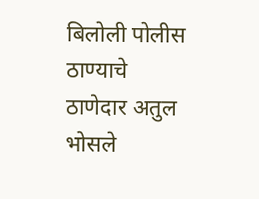बिलोली पोलीस ठाण्याचे ठाणेदार अतुल भोसले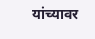यांच्यावर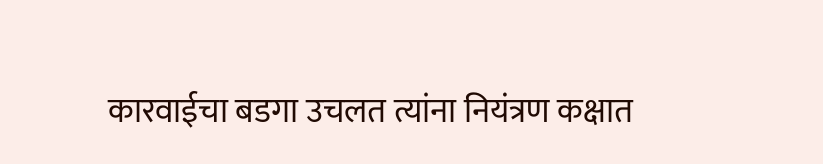कारवाईचा बडगा उचलत त्यांना नियंत्रण कक्षात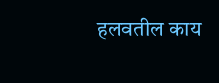हलवतील काय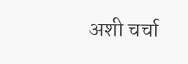अशी चर्चा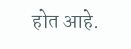होत आहे.